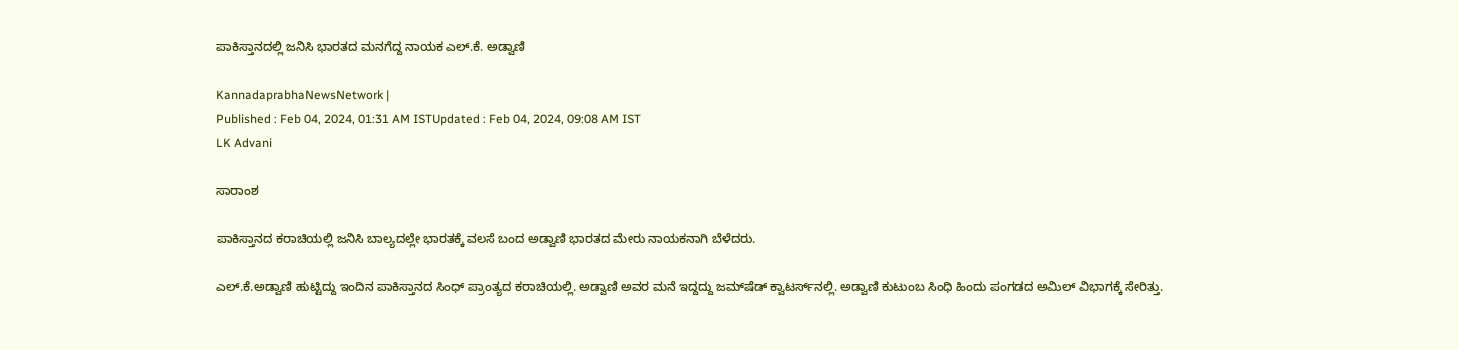ಪಾಕಿಸ್ತಾನದಲ್ಲಿ ಜನಿಸಿ ಭಾರತದ ಮನಗೆದ್ದ ನಾಯಕ ಎಲ್‌.ಕೆ. ಅಡ್ವಾಣಿ

KannadaprabhaNewsNetwork |
Published : Feb 04, 2024, 01:31 AM ISTUpdated : Feb 04, 2024, 09:08 AM IST
LK Advani

ಸಾರಾಂಶ

ಪಾಕಿಸ್ತಾನದ ಕರಾಚಿಯಲ್ಲಿ ಜನಿಸಿ ಬಾಲ್ಯದಲ್ಲೇ ಭಾರತಕ್ಕೆ ವಲಸೆ ಬಂದ ಅಡ್ವಾಣಿ ಭಾರತದ ಮೇರು ನಾಯಕನಾಗಿ ಬೆಳೆದರು.

ಎಲ್‌.ಕೆ.ಅಡ್ವಾಣಿ ಹುಟ್ಟಿದ್ದು ಇಂದಿನ ಪಾಕಿಸ್ತಾನದ ಸಿಂಧ್‌ ಪ್ರಾಂತ್ಯದ ಕರಾಚಿಯಲ್ಲಿ. ಅಡ್ವಾಣಿ ಅವರ ಮನೆ ಇದ್ದದ್ದು ಜಮ್‌ಷೆಡ್‌ ಕ್ವಾಟರ್ಸ್‌ನಲ್ಲಿ. ಅಡ್ವಾಣಿ ಕುಟುಂಬ ಸಿಂಧಿ ಹಿಂದು ಪಂಗಡದ ಅಮಿಲ್‌ ವಿಭಾಗಕ್ಕೆ ಸೇರಿತ್ತು.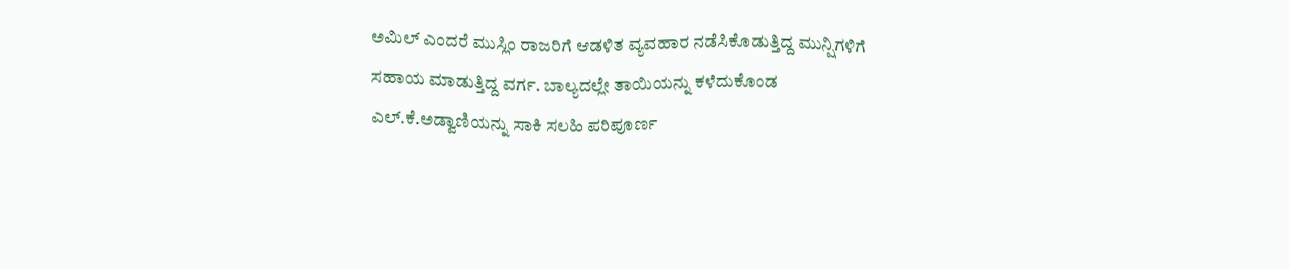ಅಮಿಲ್‌ ಎಂದರೆ ಮುಸ್ಲಿಂ ರಾಜರಿಗೆ ಆಡಳಿತ ವ್ಯವಹಾರ ನಡೆಸಿಕೊಡುತ್ತಿದ್ದ ಮುನ್ಷಿಗಳಿಗೆ ಸಹಾಯ ಮಾಡುತ್ತಿದ್ದ ವರ್ಗ. ಬಾಲ್ಯದಲ್ಲೇ ತಾಯಿಯನ್ನು ಕಳೆದುಕೊಂಡ ಎಲ್‌.ಕೆ.ಅಡ್ವಾಣಿಯನ್ನು ಸಾಕಿ ಸಲಹಿ ಪರಿಪೂರ್ಣ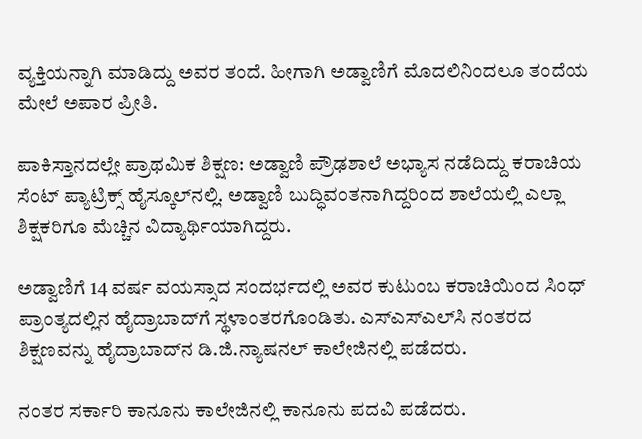ವ್ಯಕ್ತಿಯನ್ನಾಗಿ ಮಾಡಿದ್ದು ಅವರ ತಂದೆ. ಹೀಗಾಗಿ ಅಡ್ವಾಣಿಗೆ ಮೊದಲಿನಿಂದಲೂ ತಂದೆಯ ಮೇಲೆ ಅಪಾರ ಪ್ರೀತಿ.

ಪಾಕಿಸ್ತಾನದಲ್ಲೇ ಪ್ರಾಥಮಿಕ ಶಿಕ್ಷಣ: ಅಡ್ವಾಣಿ ಪ್ರೌಢಶಾಲೆ ಅಭ್ಯಾಸ ನಡೆದಿದ್ದು ಕರಾಚಿಯ ಸೆಂಟ್‌ ಪ್ಯಾಟ್ರಿಕ್ಸ್‌ ಹೈಸ್ಕೂಲ್‌ನಲ್ಲಿ. ಅಡ್ವಾಣಿ ಬುದ್ಧಿವಂತನಾಗಿದ್ದರಿಂದ ಶಾಲೆಯಲ್ಲಿ ಎಲ್ಲಾ ಶಿಕ್ಷಕರಿಗೂ ಮೆಚ್ಚಿನ ವಿದ್ಯಾರ್ಥಿಯಾಗಿದ್ದರು.

ಅಡ್ವಾಣಿಗೆ 14 ವರ್ಷ ವಯಸ್ಸಾದ ಸಂದರ್ಭದಲ್ಲಿ ಅವರ ಕುಟುಂಬ ಕರಾಚಿಯಿಂದ ಸಿಂಧ್‌ ಪ್ರಾಂತ್ಯದಲ್ಲಿನ ಹೈದ್ರಾಬಾದ್‌ಗೆ ಸ್ಥಳಾಂತರಗೊಂಡಿತು. ಎಸ್‌ಎಸ್‌ಎಲ್‌ಸಿ ನಂತರದ ಶಿಕ್ಷಣವನ್ನು ಹೈದ್ರಾಬಾದ್‌ನ ಡಿ.ಜಿ.ನ್ಯಾಷನಲ್‌ ಕಾಲೇಜಿನಲ್ಲಿ ಪಡೆದರು.

ನಂತರ ಸರ್ಕಾರಿ ಕಾನೂನು ಕಾಲೇಜಿನಲ್ಲಿ ಕಾನೂನು ಪದವಿ ಪಡೆದರು.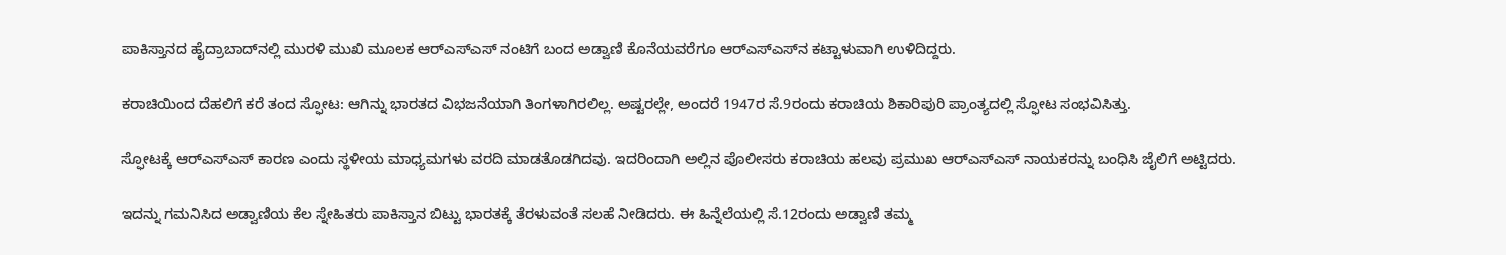ಪಾಕಿಸ್ತಾನದ ಹೈದ್ರಾಬಾದ್‌ನಲ್ಲಿ ಮುರಳಿ ಮುಖಿ ಮೂಲಕ ಆರ್‌ಎಸ್‌ಎಸ್‌ ನಂಟಿಗೆ ಬಂದ ಅಡ್ವಾಣಿ ಕೊನೆಯವರೆಗೂ ಆರ್‌ಎಸ್‌ಎಸ್‌ನ ಕಟ್ಟಾಳುವಾಗಿ ಉಳಿದಿದ್ದರು.

ಕರಾಚಿಯಿಂದ ದೆಹಲಿಗೆ ಕರೆ ತಂದ ಸ್ಫೋಟ: ಆಗಿನ್ನು ಭಾರತದ ವಿಭಜನೆಯಾಗಿ ತಿಂಗಳಾಗಿರಲಿಲ್ಲ. ಅಷ್ಟರಲ್ಲೇ, ಅಂದರೆ 1947ರ ಸೆ.9ರಂದು ಕರಾಚಿಯ ಶಿಕಾರಿಪುರಿ ಪ್ರಾಂತ್ಯದಲ್ಲಿ ಸ್ಫೋಟ ಸಂಭವಿಸಿತ್ತು.

ಸ್ಫೋಟಕ್ಕೆ ಆರ್‌ಎಸ್‌ಎಸ್‌ ಕಾರಣ ಎಂದು ಸ್ಥಳೀಯ ಮಾಧ್ಯಮಗಳು ವರದಿ ಮಾಡತೊಡಗಿದವು. ಇದರಿಂದಾಗಿ ಅಲ್ಲಿನ ಪೊಲೀಸರು ಕರಾಚಿಯ ಹಲವು ಪ್ರಮುಖ ಆರ್‌ಎಸ್‌ಎಸ್‌ ನಾಯಕರನ್ನು ಬಂಧಿಸಿ ಜೈಲಿಗೆ ಅಟ್ಟಿದರು.

ಇದನ್ನು ಗಮನಿಸಿದ ಅಡ್ವಾಣಿಯ ಕೆಲ ಸ್ನೇಹಿತರು ಪಾಕಿಸ್ತಾನ ಬಿಟ್ಟು ಭಾರತಕ್ಕೆ ತೆರಳುವಂತೆ ಸಲಹೆ ನೀಡಿದರು. ಈ ಹಿನ್ನೆಲೆಯಲ್ಲಿ ಸೆ.12ರಂದು ಅಡ್ವಾಣಿ ತಮ್ಮ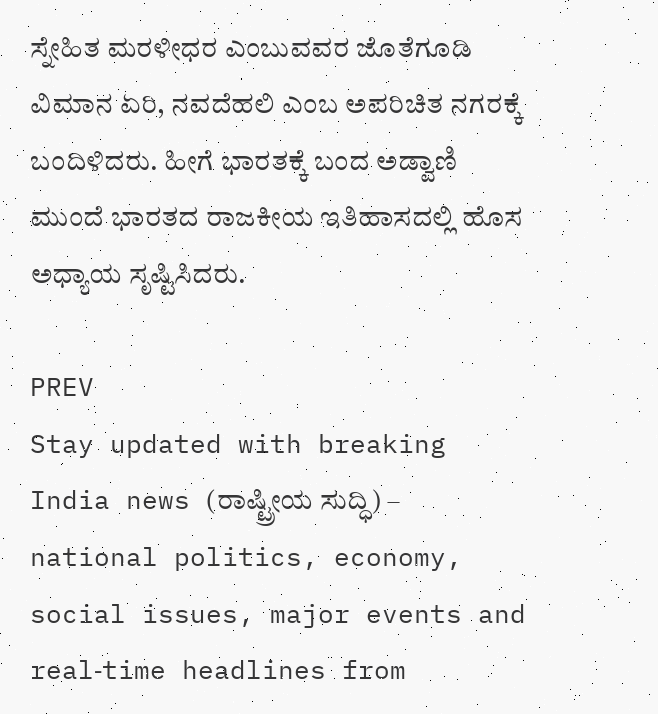ಸ್ನೇಹಿತ ಮರಳೀಧರ ಎಂಬುವವರ ಜೊತೆಗೂಡಿ ವಿಮಾನ ಏರಿ, ನವದೆಹಲಿ ಎಂಬ ಅಪರಿಚಿತ ನಗರಕ್ಕೆ ಬಂದಿಳಿದರು. ಹೀಗೆ ಭಾರತಕ್ಕೆ ಬಂದ ಅಡ್ವಾಣಿ ಮುಂದೆ ಭಾರತದ ರಾಜಕೀಯ ಇತಿಹಾಸದಲ್ಲಿ ಹೊಸ ಅಧ್ಯಾಯ ಸೃಷ್ಟಿಸಿದರು.

PREV
Stay updated with breaking India news (ರಾಷ್ಟ್ರೀಯ ಸುದ್ಧಿ) – national politics, economy, social issues, major events and real‑time headlines from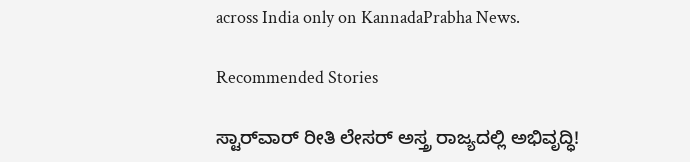across India only on KannadaPrabha News.

Recommended Stories

ಸ್ಟಾರ್‌ವಾರ್‌ ರೀತಿ ಲೇಸರ್‌ ಅಸ್ತ್ರ ರಾಜ್ಯದಲ್ಲಿ ಅಭಿವೃದ್ಧಿ!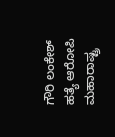ಗೌರಿ ಲಂಕೇಶ್‌ ಹತ್ಯೆ ಆರೋಪಿ ಮಹಾರಾಷ್ಟ್ರ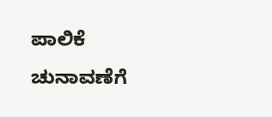ಪಾಲಿಕೆ ಚುನಾವಣೆಗೆ